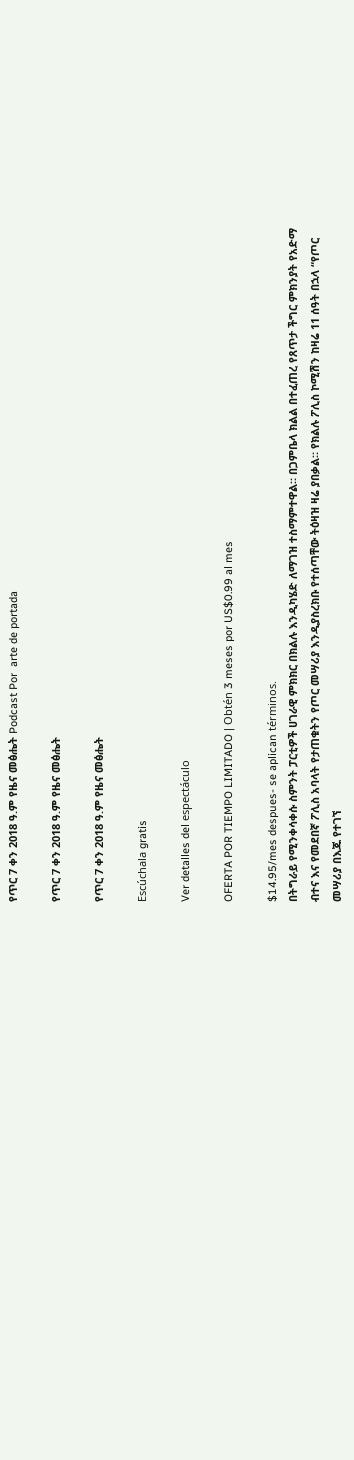የጥር 7 ቀን 2018 ዓ.ም የዜና መፅሔት Podcast Por  arte de portada

የጥር 7 ቀን 2018 ዓ.ም የዜና መፅሔት

የጥር 7 ቀን 2018 ዓ.ም የዜና መፅሔት

Escúchala gratis

Ver detalles del espectáculo

OFERTA POR TIEMPO LIMITADO | Obtén 3 meses por US$0.99 al mes

$14.95/mes despues- se aplican términos.
በትግራይ የሚንቀሳቀሱ ስምንት ፓርቲዎች ሀገራዊ ምክክር በክልሉ እንዲካሄድ ለማገዝ ተስማምተዋል። በጋምቤላ ክልል በተፈጠረ የጸጥታ ችግር ምክንያት የአድማ ብተና እና የመደበኛ ፖሊስ አባላት የታጠቁትን የጦር መሣሪያ እንዲያስረክቡ የተሰጣቸው ትዕዛዝ ዛሬ ያበቃል። የክልሉ ፖሊስ ኮሚሽን ከዛሬ 11 ሰዓት በኋላ “የጦር መሣሪያ በእጁ የተገኘ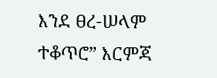እንደ ፀረ-ሠላም ተቆጥሮ” እርምጃ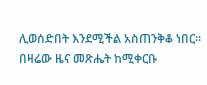ሊወሰድበት እንደሚችል አስጠንቅቆ ነበር። በዛሬው ዜና መጽሔት ከሚቀርቡ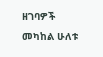ዘገባዎች መካከል ሁለቱ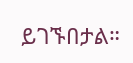ይገኙበታል።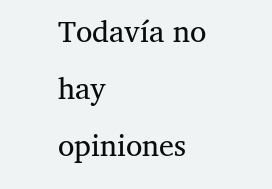Todavía no hay opiniones